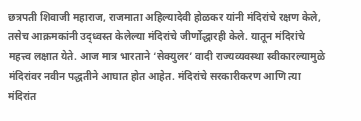छत्रपती शिवाजी महाराज, राजमाता अहिल्यादेवी होळकर यांनी मंदिरांचे रक्षण केले, तसेच आक्रमकांनी उद्ध्वस्त केलेल्या मंदिरांचे जीर्णोद्धारही केले. यातून मंदिरांचे महत्त्व लक्षात येते. आज मात्र भारताने ‘सेक्युलर’ वादी राज्यव्यवस्था स्वीकारल्यामुळे मंदिरांवर नवीन पद्धतीने आघात होत आहेत. मंदिरांचे सरकारीकरण आणि त्या मंदिरांत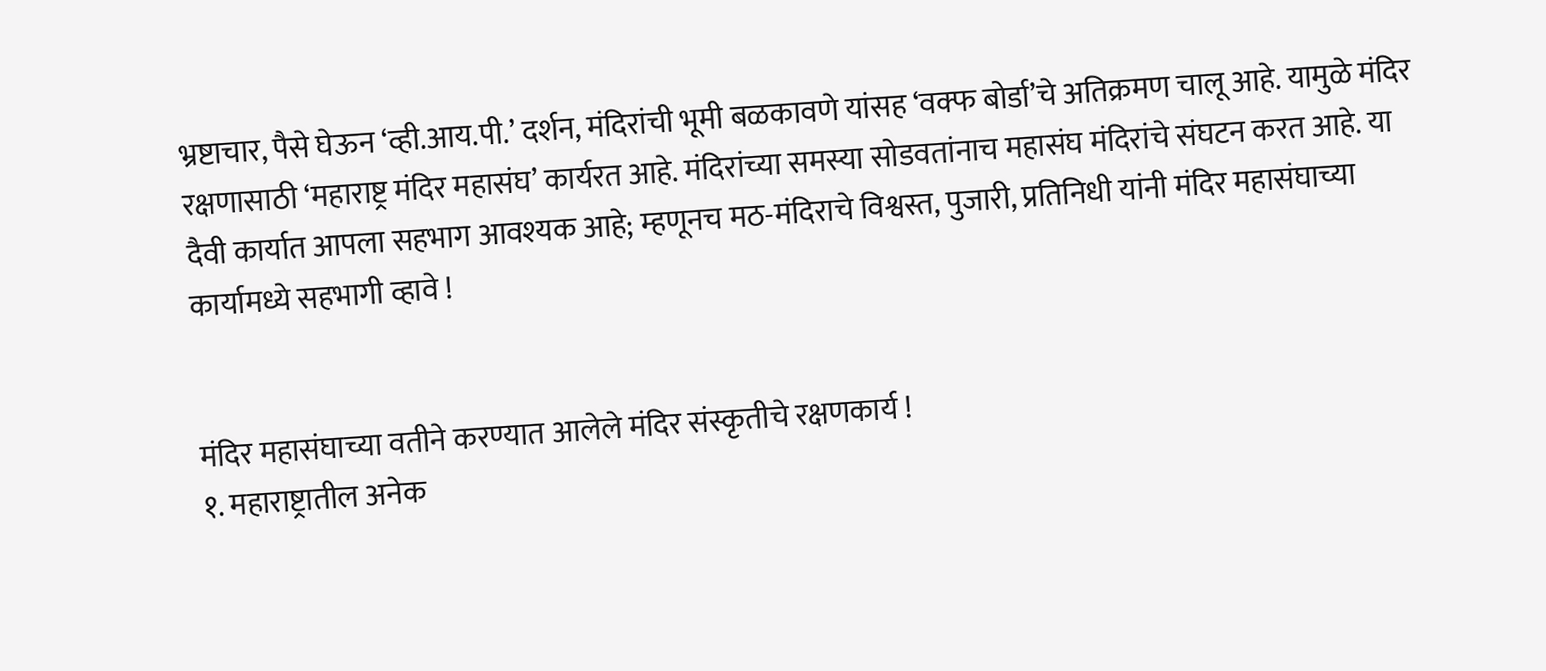भ्रष्टाचार, पैसे घेऊन ‘व्ही.आय.पी.’ दर्शन, मंदिरांची भूमी बळकावणे यांसह ‘वक्फ बोर्डा’चे अतिक्रमण चालू आहे. यामुळे मंदिर रक्षणासाठी ‘महाराष्ट्र मंदिर महासंघ’ कार्यरत आहे. मंदिरांच्या समस्या सोडवतांनाच महासंघ मंदिरांचे संघटन करत आहे. या दैवी कार्यात आपला सहभाग आवश्यक आहे; म्हणूनच मठ-मंदिराचे विश्वस्त, पुजारी, प्रतिनिधी यांनी मंदिर महासंघाच्या कार्यामध्ये सहभागी व्हावे !


मंदिर महासंघाच्या वतीने करण्यात आलेले मंदिर संस्कृतीचे रक्षणकार्य !
१. महाराष्ट्रातील अनेक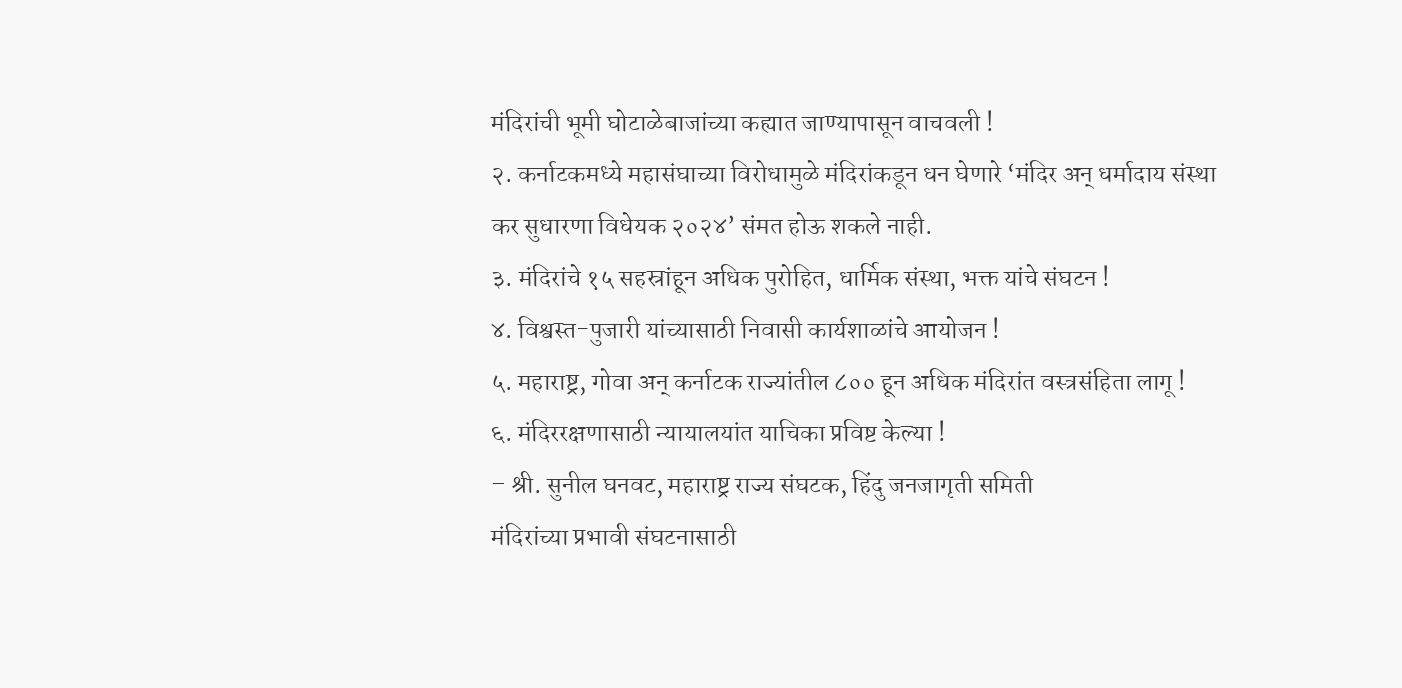मंदिरांची भूमी घोटाळेबाजांच्या कह्यात जाण्यापासून वाचवली !
२. कर्नाटकमध्ये महासंघाच्या विरोधामुळे मंदिरांकडून धन घेणारे ‘मंदिर अन् धर्मादाय संस्था कर सुधारणा विधेयक २०२४’ संमत होऊ शकले नाही.
३. मंदिरांचे १५ सहस्रांहून अधिक पुरोहित, धार्मिक संस्था, भक्त यांचे संघटन !
४. विश्वस्त-पुजारी यांच्यासाठी निवासी कार्यशाळांचे आयोजन !
५. महाराष्ट्र, गोवा अन् कर्नाटक राज्यांतील ८०० हून अधिक मंदिरांत वस्त्रसंहिता लागू !
६. मंदिररक्षणासाठी न्यायालयांत याचिका प्रविष्ट केल्या !
– श्री. सुनील घनवट, महाराष्ट्र राज्य संघटक, हिंदु जनजागृती समिती
मंदिरांच्या प्रभावी संघटनासाठी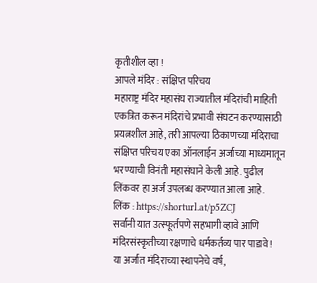कृतीशील व्हा !
आपले मंदिर : संक्षिप्त परिचय
महाराष्ट्र मंदिर महासंघ राज्यातील मंदिरांची माहिती एकत्रित करून मंदिरांचे प्रभावी संघटन करण्यासाठी प्रयत्नशील आहे, तरी आपल्या ठिकाणच्या मंदिराचा संक्षिप्त परिचय एका ऑनलाईन अर्जाच्या माध्यमातून भरण्याची विनंती महासंघाने केली आहे. पुढील लिंकवर हा अर्ज उपलब्ध करण्यात आला आहे.
लिंक : https://shorturl.at/p5ZCJ
सर्वांनी यात उत्स्फूर्तपणे सहभागी व्हावे आणि मंदिरसंस्कृतीच्या रक्षणाचे धर्मकर्तव्य पार पाडावे !
या अर्जात मंदिराच्या स्थापनेचे वर्ष,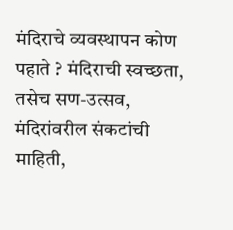मंदिराचे व्यवस्थापन कोण पहाते ? मंदिराची स्वच्छता, तसेच सण-उत्सव, मंदिरांवरील संकटांची माहिती,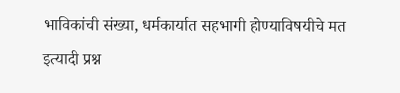भाविकांची संख्या, धर्मकार्यात सहभागी होण्याविषयीचे मत इत्यादी प्रश्न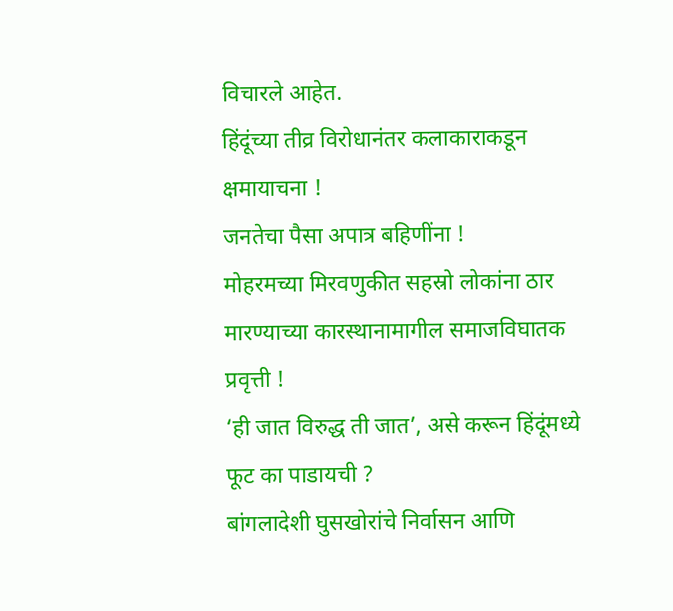विचारले आहेत.
हिंदूंच्या तीव्र विरोधानंतर कलाकाराकडून क्षमायाचना !
जनतेचा पैसा अपात्र बहिणींना !
मोहरमच्या मिरवणुकीत सहस्रो लोकांना ठार मारण्याच्या कारस्थानामागील समाजविघातक प्रवृत्ती !
‘ही जात विरुद्ध ती जात’, असे करून हिंदूंमध्ये फूट का पाडायची ?
बांगलादेशी घुसखोरांचे निर्वासन आणि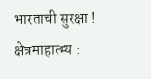भारताची सुरक्षा !
क्षेत्रमाहात्म्य :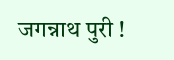जगन्नाथ पुरी !